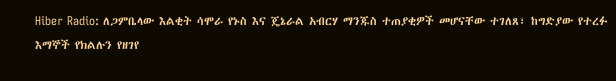Hiber Radio: ለጋምቤላው እልቂት ሳሞራ የኑስ እና ጄኔራል አብርሃ ማንጁስ ተጠያቂዎች መሆናቸው ተገለጸ፣ ከግድያው የተረፉ እማኞች የክልሉን የዘገየ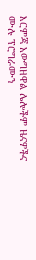እርምጃ አውግዘዋል ሌሎችም ዜናዎችና ሙሉ ፕሮግራሙን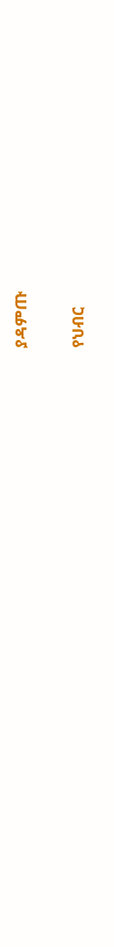ያዳምጡ

የህብር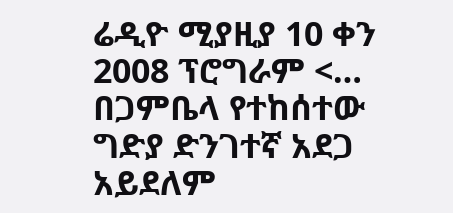ሬዲዮ ሚያዚያ 10 ቀን 2008 ፕሮግራም <… በጋምቤላ የተከሰተው ግድያ ድንገተኛ አደጋ አይደለም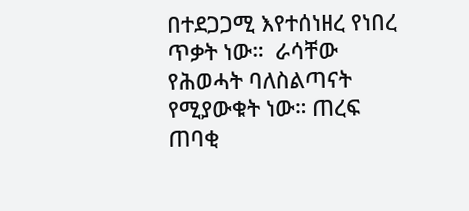በተደጋጋሚ እየተሰነዘረ የነበረ ጥቃት ነው።  ራሳቸው የሕወሓት ባለስልጣናት የሚያውቁት ነው። ጠረፍ ጠባቂ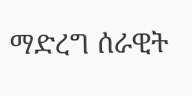ማድረግ ሰራዊት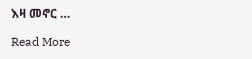እዛ መኖር …

Read More